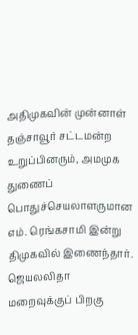அதிமுகவின் முன்னாள் தஞ்சாவூர் சட்டமன்ற உறுப்பினரும், அமமுக துணைப் பொதுச்செயலாளருமான எம். ரெங்கசாமி இன்று திமுகவில் இணைந்தார்.
ஜெயலலிதா மறைவுக்குப் பிறகு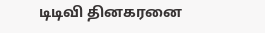டிடிவி தினகரனை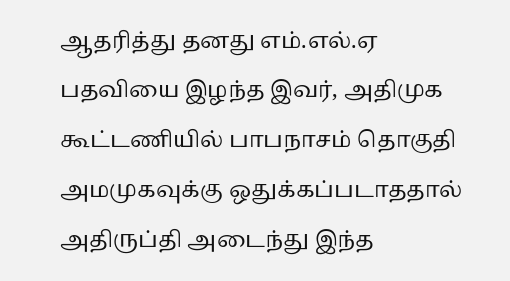ஆதரித்து தனது எம்.எல்.ஏ பதவியை இழந்த இவர், அதிமுக கூட்டணியில் பாபநாசம் தொகுதி அமமுகவுக்கு ஒதுக்கப்படாததால் அதிருப்தி அடைந்து இந்த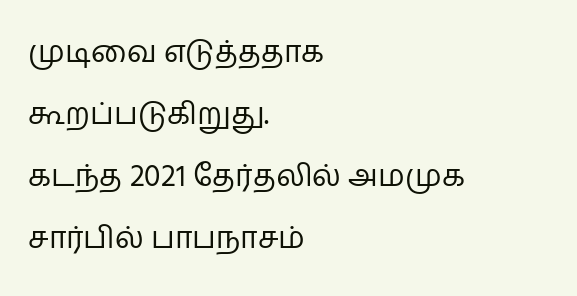முடிவை எடுத்ததாக கூறப்படுகிறுது.
கடந்த 2021 தேர்தலில் அமமுக சார்பில் பாபநாசம்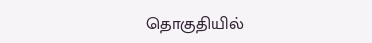தொகுதியில்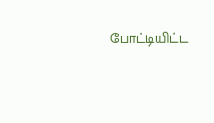போட்டியிட்ட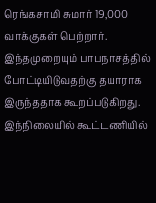ரெங்கசாமி சுமார் 19,000 வாக்குகள் பெற்றார். இந்தமுறையும் பாபநாசத்தில் போட்டியிடுவதற்கு தயாராக இருந்ததாக கூறப்படுகிறது. இந்நிலையில் கூட்டணியில்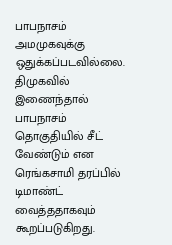பாபநாசம் அமமுகவுக்கு ஒதுக்கப்படவில்லை.
திமுகவில் இணைந்தால் பாபநாசம் தொகுதியில் சீட் வேண்டும் என ரெங்கசாமி தரப்பில் டிமாண்ட் வைத்ததாகவும் கூறப்படுகிறது.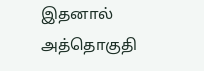இதனால் அத்தொகுதி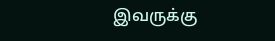இவருக்கு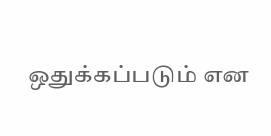ஒதுக்கப்படும் என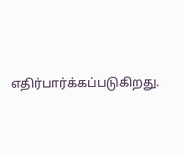எதிர்பார்க்கப்படுகிறது.